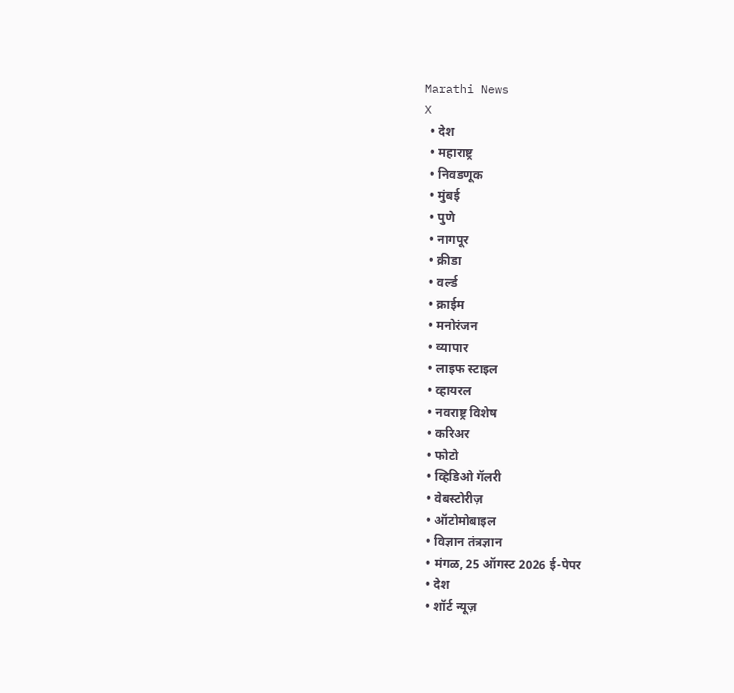Marathi News
X
  • देश
  • महाराष्ट्र
  • निवडणूक
  • मुंबई
  • पुणे
  • नागपूर
  • क्रीडा
  • वर्ल्ड
  • क्राईम
  • मनोरंजन
  • व्यापार
  • लाइफ स्टाइल
  • व्हायरल
  • नवराष्ट्र विशेष
  • करिअर
  • फोटो
  • व्हिडिओ गॅलरी
  • वेबस्टोरीज़
  • ऑटोमोबाइल
  • विज्ञान तंत्रज्ञान
  • मंगळ, 25 ऑगस्ट 2026 ई-पेपर
  • देश
  • शॉर्ट न्यूज़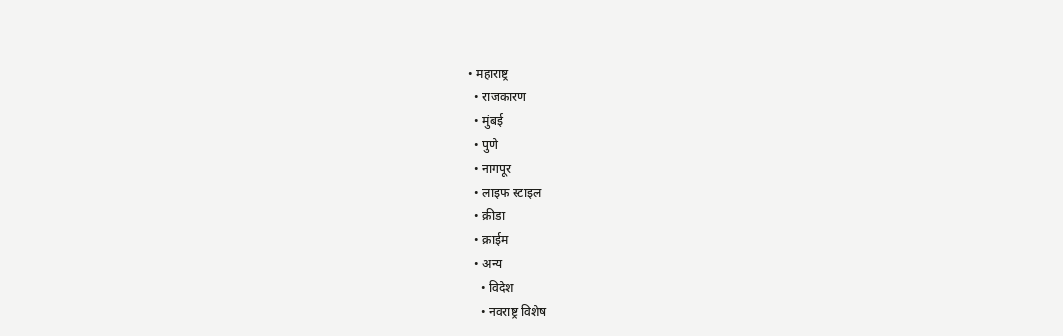• महाराष्ट्र
  • राजकारण
  • मुंबई
  • पुणे
  • नागपूर
  • लाइफ स्टाइल
  • क्रीडा
  • क्राईम
  • अन्य
    • विदेश
    • नवराष्ट्र विशेष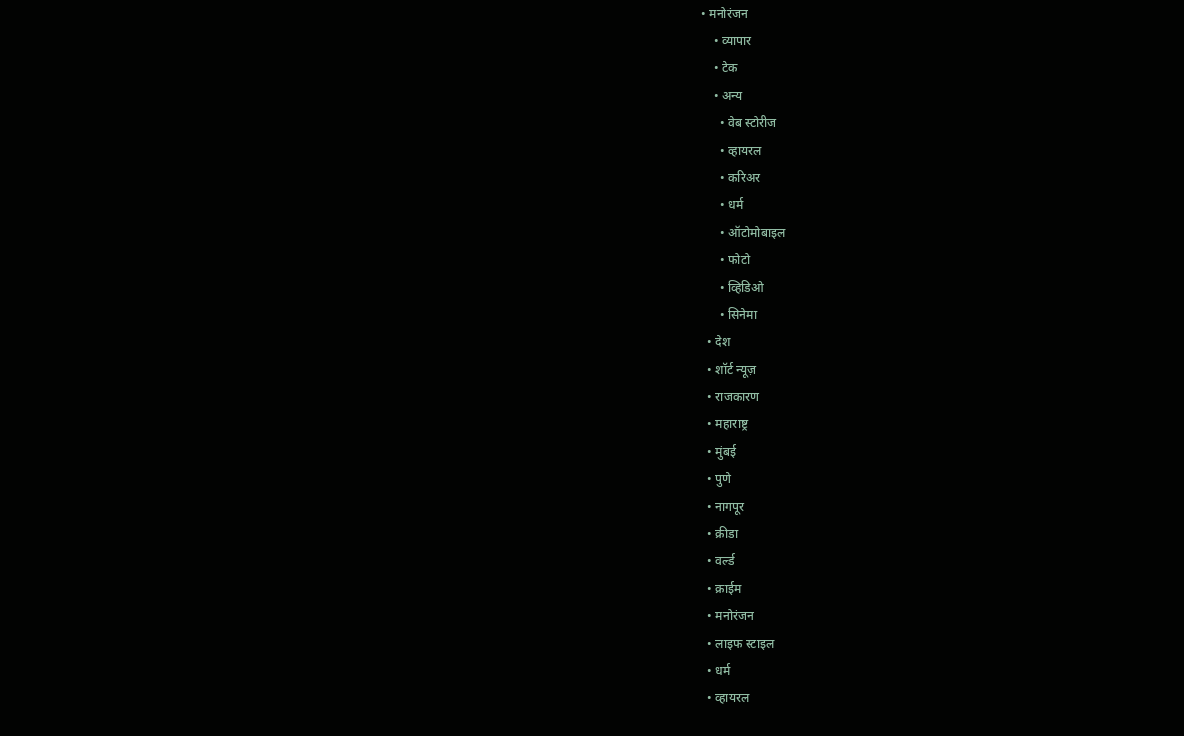• मनोरंजन
    • व्यापार
    • टेक
    • अन्य
      • वेब स्टोरीज
      • व्हायरल
      • करिअर
      • धर्म
      • ऑटोमोबाइल
      • फोटो
      • व्हिडिओ
      • सिनेमा
  • देश
  • शॉर्ट न्यूज़
  • राजकारण
  • महाराष्ट्र
  • मुंबई
  • पुणे
  • नागपूर
  • क्रीडा
  • वर्ल्ड
  • क्राईम
  • मनोरंजन
  • लाइफ स्टाइल
  • धर्म
  • व्हायरल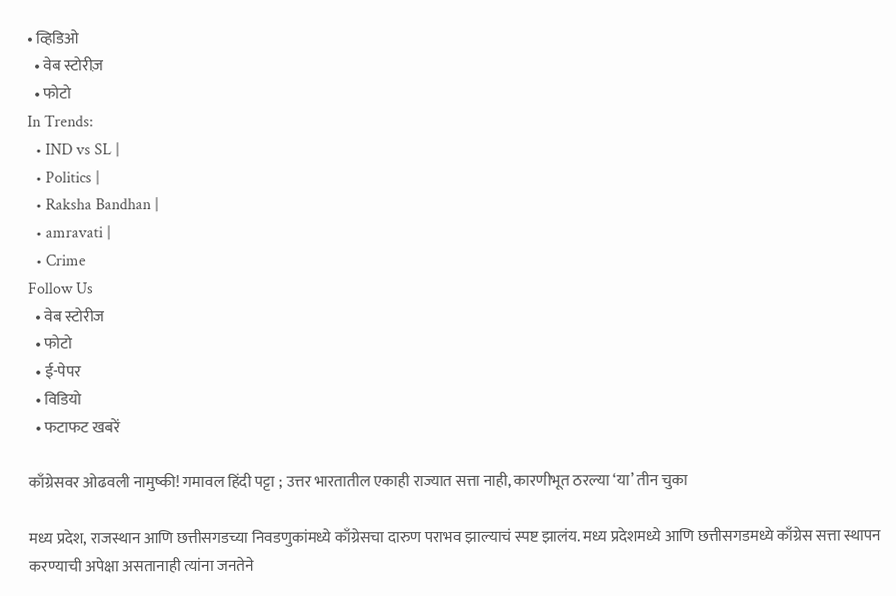• व्हिडिओ
  • वेब स्टोरीज़
  • फोटो
In Trends:
  • IND vs SL |
  • Politics |
  • Raksha Bandhan |
  • amravati |
  • Crime
Follow Us
  • वेब स्टोरीज
  • फोटो
  • ई-पेपर
  • विडियो
  • फटाफट खबरें

काँग्रेसवर ओढवली नामुष्की! गमावल हिंदी पट्टा ; उत्तर भारतातील एकाही राज्यात सत्ता नाही, कारणीभूत ठरल्या ‘या’ तीन चुका

मध्य प्रदेश, राजस्थान आणि छत्तीसगडच्या निवडणुकांमध्ये काँग्रेसचा दारुण पराभव झाल्याचं स्पष्ट झालंय. मध्य प्रदेशमध्ये आणि छत्तीसगडमध्ये काँग्रेस सत्ता स्थापन करण्याची अपेक्षा असतानाही त्यांना जनतेने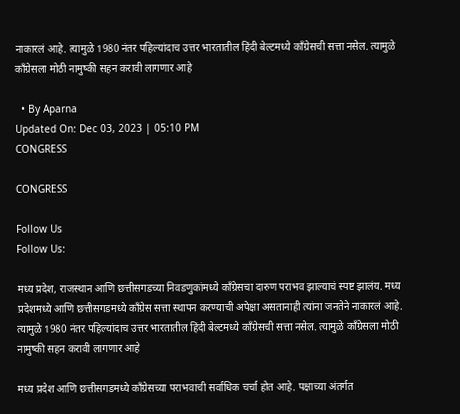नाकारलं आहे. त्यामुळे 1980 नंतर पहिल्यांदाच उत्तर भारतातील हिंदी बेल्टमध्ये काँग्रेसची सत्ता नसेल. त्यामुळे काँग्रेसला मोठी नामुष्की सहन करावी लागणार आहे

  • By Aparna
Updated On: Dec 03, 2023 | 05:10 PM
CONGRESS

CONGRESS

Follow Us
Follow Us:

मध्य प्रदेश, राजस्थान आणि छत्तीसगडच्या निवडणुकांमध्ये काँग्रेसचा दारुण पराभव झाल्याचं स्पष्ट झालंय. मध्य प्रदेशमध्ये आणि छत्तीसगडमध्ये काँग्रेस सत्ता स्थापन करण्याची अपेक्षा असतानाही त्यांना जनतेने नाकारलं आहे. त्यामुळे 1980 नंतर पहिल्यांदाच उत्तर भारतातील हिंदी बेल्टमध्ये काँग्रेसची सत्ता नसेल. त्यामुळे काँग्रेसला मोठी नामुष्की सहन करावी लागणार आहे

मध्य प्रदेश आणि छत्तीसगडमध्ये काँग्रेसच्या पराभवाची सर्वाधिक चर्चा होत आहे. पक्षाच्या अंतर्गत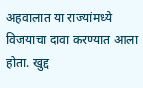अहवालात या राज्यांमध्ये विजयाचा दावा करण्यात आला होता. खुद्द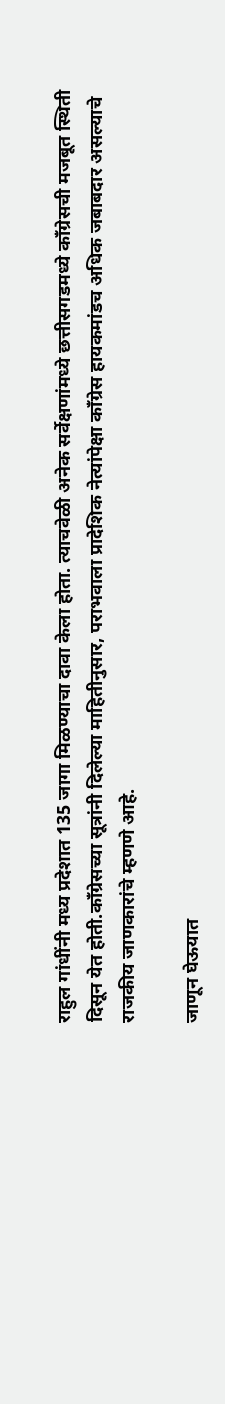राहुल गांधींनी मध्य प्रदेशात 135 जागा मिळण्याचा दावा केला होता. त्याचवेळी अनेक सर्वेक्षणांमध्ये छत्तीसगडमध्ये काँग्रेसची मजबूत स्थिती दिसून येत होती.काँग्रेसच्या सूत्रांनी दिलेल्या माहितीनुसार, पराभवाला प्रादेशिक नेत्यांपेक्षा काँग्रेस हायकमांडच अधिक जबाबदार असल्याचे राजकीय जाणकारांचे म्हणणे आहे.

जाणून घेऊयात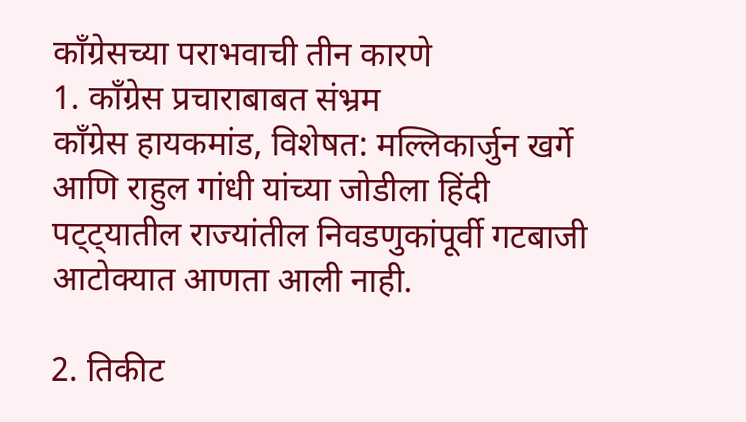काँग्रेसच्या पराभवाची तीन कारणे
1. काँग्रेस प्रचाराबाबत संभ्रम
काँग्रेस हायकमांड, विशेषत: मल्लिकार्जुन खर्गे आणि राहुल गांधी यांच्या जोडीला हिंदी पट्ट्यातील राज्यांतील निवडणुकांपूर्वी गटबाजी आटोक्यात आणता आली नाही.

2. तिकीट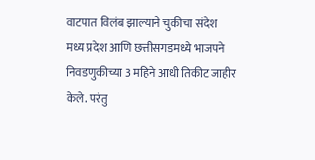वाटपात विलंब झाल्याने चुकीचा संदेश
मध्य प्रदेश आणि छत्तीसगडमध्ये भाजपने निवडणुकीच्या 3 महिने आधी तिकीट जाहीर केले. परंतु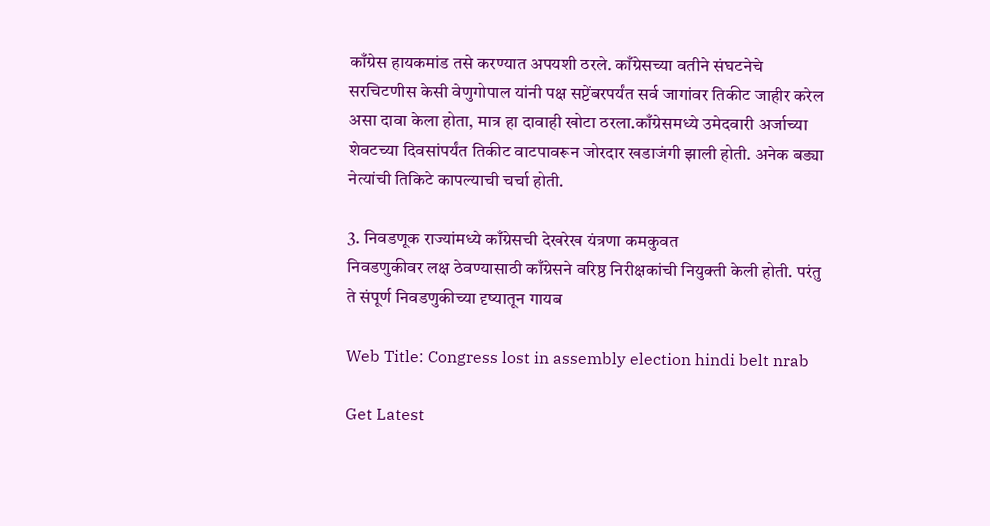काँग्रेस हायकमांड तसे करण्यात अपयशी ठरले. काँग्रेसच्या वतीने संघटनेचे सरचिटणीस केसी वेणुगोपाल यांनी पक्ष सप्टेंबरपर्यंत सर्व जागांवर तिकीट जाहीर करेल असा दावा केला होता, मात्र हा दावाही खोटा ठरला.काँग्रेसमध्ये उमेदवारी अर्जाच्या शेवटच्या दिवसांपर्यंत तिकीट वाटपावरून जोरदार खडाजंगी झाली होती. अनेक बड्या नेत्यांची तिकिटे कापल्याची चर्चा होती.

3. निवडणूक राज्यांमध्ये काँग्रेसची देखरेख यंत्रणा कमकुवत
निवडणुकीवर लक्ष ठेवण्यासाठी काँग्रेसने वरिष्ठ निरीक्षकांची नियुक्ती केली होती. परंतु ते संपूर्ण निवडणुकीच्या दृष्यातून गायब

Web Title: Congress lost in assembly election hindi belt nrab

Get Latest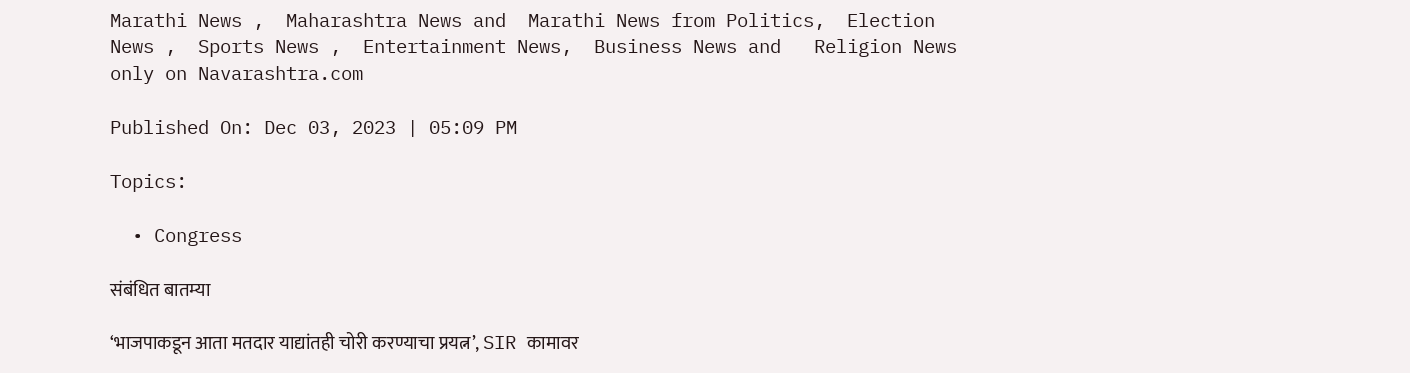Marathi News ,  Maharashtra News and  Marathi News from Politics,  Election News ,  Sports News ,  Entertainment News,  Business News and   Religion News  only on Navarashtra.com

Published On: Dec 03, 2023 | 05:09 PM

Topics:

  • Congress

संबंधित बातम्या

‘भाजपाकडून आता मतदार याद्यांतही चोरी करण्याचा प्रयत्न’, SIR कामावर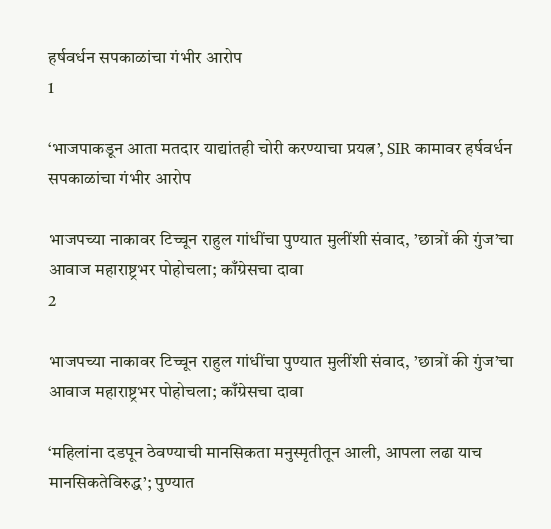हर्षवर्धन सपकाळांचा गंभीर आरोप
1

‘भाजपाकडून आता मतदार याद्यांतही चोरी करण्याचा प्रयत्न’, SIR कामावर हर्षवर्धन सपकाळांचा गंभीर आरोप

भाजपच्या नाकावर टिच्चून राहुल गांधींचा पुण्यात मुलींशी संवाद, ’छात्रों की गुंज’चा आवाज महाराष्ट्रभर पोहोचला; काँग्रेसचा दावा
2

भाजपच्या नाकावर टिच्चून राहुल गांधींचा पुण्यात मुलींशी संवाद, ’छात्रों की गुंज’चा आवाज महाराष्ट्रभर पोहोचला; काँग्रेसचा दावा

‘महिलांना दडपून ठेवण्याची मानसिकता मनुस्मृतीतून आली, आपला लढा याच मानसिकतेविरुद्ध’; पुण्यात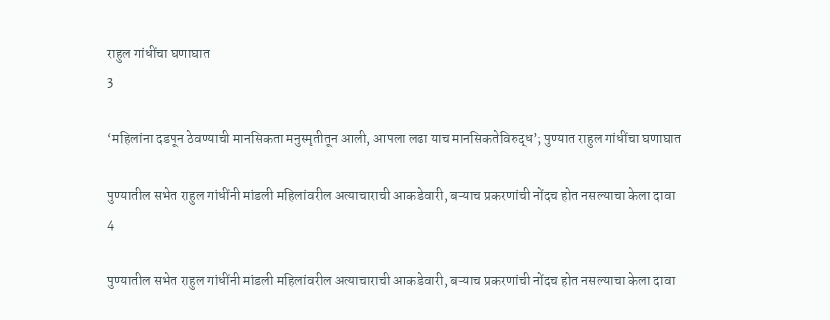राहुल गांधींचा घणाघात
3

‘महिलांना दडपून ठेवण्याची मानसिकता मनुस्मृतीतून आली, आपला लढा याच मानसिकतेविरुद्ध’; पुण्यात राहुल गांधींचा घणाघात

पुण्यातील सभेत राहुल गांधींनी मांडली महिलांवरील अत्याचाराची आकडेवारी, बऱ्याच प्रकरणांची नोंदच होत नसल्याचा केला दावा
4

पुण्यातील सभेत राहुल गांधींनी मांडली महिलांवरील अत्याचाराची आकडेवारी, बऱ्याच प्रकरणांची नोंदच होत नसल्याचा केला दावा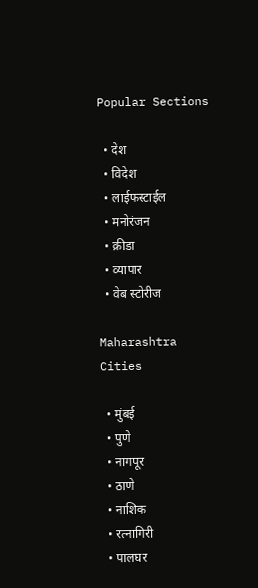Popular Sections

  • देश
  • विदेश
  • लाईफस्टाईल
  • मनोरंजन
  • क्रीडा
  • व्यापार
  • वेब स्टोरीज

Maharashtra Cities

  • मुंबई
  • पुणे
  • नागपूर
  • ठाणे
  • नाशिक
  • रत्नागिरी
  • पालघर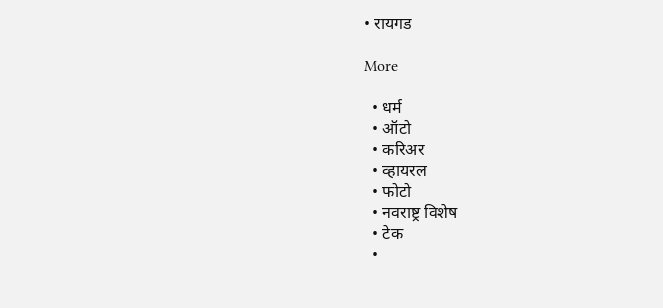• रायगड

More

  • धर्म
  • ऑटो
  • करिअर
  • व्हायरल
  • फोटो
  • नवराष्ट्र विशेष
  • टेक
  •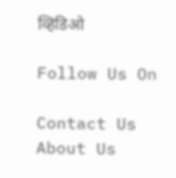व्हिडिओ

Follow Us On

Contact Us About Us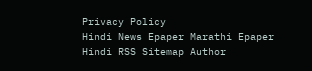Privacy Policy
Hindi News Epaper Marathi Epaper Hindi RSS Sitemap Author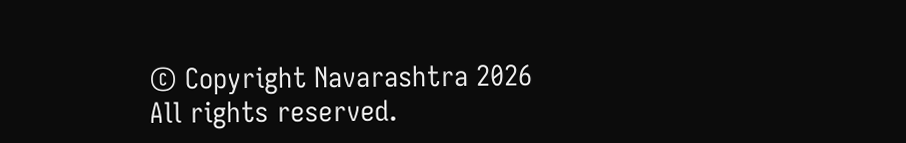© Copyright Navarashtra 2026 All rights reserved.